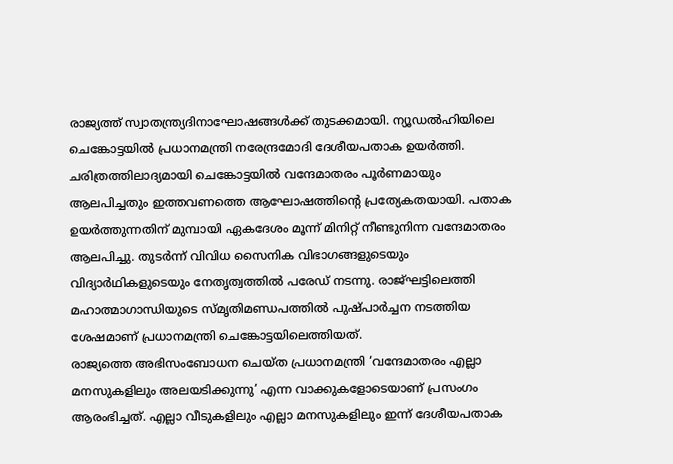രാജ്യത്ത് സ്വാതന്ത്ര്യദിനാഘോഷങ്ങൾക്ക് തുടക്കമായി. ന്യൂഡൽഹിയിലെ ചെങ്കോട്ടയിൽ പ്രധാനമന്ത്രി നരേന്ദ്രമോദി ദേശീയപതാക ഉയർത്തി. ചരിത്രത്തിലാദ്യമായി ചെങ്കോട്ടയിൽ വന്ദേമാതരം പൂർണമായും ആലപിച്ചതും ഇത്തവണത്തെ ആഘോഷത്തിന്റെ പ്രത്യേകതയായി. പതാക ഉയർത്തുന്നതിന് മുമ്പായി ഏകദേശം മൂന്ന് മിനിറ്റ് നീണ്ടുനിന്ന വന്ദേമാതരം ആലപിച്ചു. തുടർന്ന് വിവിധ സൈനിക വിഭാഗങ്ങളുടെയും വിദ്യാർഥികളുടെയും നേതൃത്വത്തിൽ പരേഡ് നടന്നു. രാജ്ഘട്ടിലെത്തി മഹാത്മാഗാന്ധിയുടെ സ്മൃതിമണ്ഡപത്തിൽ പുഷ്പാർച്ചന നടത്തിയ ശേഷമാണ് പ്രധാനമന്ത്രി ചെങ്കോട്ടയിലെത്തിയത്.
രാജ്യത്തെ അഭിസംബോധന ചെയ്ത പ്രധാനമന്ത്രി ‘വന്ദേമാതരം എല്ലാ മനസുകളിലും അലയടിക്കുന്നു’ എന്ന വാക്കുകളോടെയാണ് പ്രസംഗം ആരംഭിച്ചത്. എല്ലാ വീടുകളിലും എല്ലാ മനസുകളിലും ഇന്ന് ദേശീയപതാക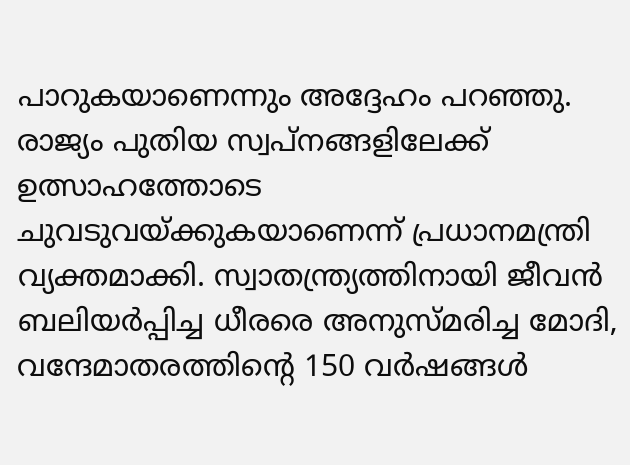പാറുകയാണെന്നും അദ്ദേഹം പറഞ്ഞു.
രാജ്യം പുതിയ സ്വപ്നങ്ങളിലേക്ക് ഉത്സാഹത്തോടെ ചുവടുവയ്ക്കുകയാണെന്ന് പ്രധാനമന്ത്രി വ്യക്തമാക്കി. സ്വാതന്ത്ര്യത്തിനായി ജീവൻ ബലിയർപ്പിച്ച ധീരരെ അനുസ്മരിച്ച മോദി, വന്ദേമാതരത്തിന്റെ 150 വർഷങ്ങൾ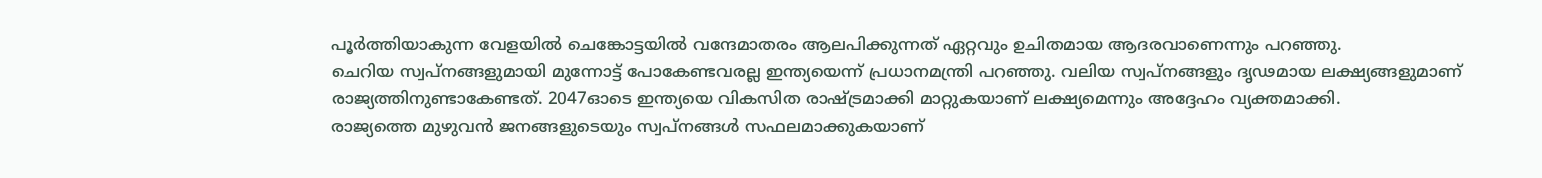പൂർത്തിയാകുന്ന വേളയിൽ ചെങ്കോട്ടയിൽ വന്ദേമാതരം ആലപിക്കുന്നത് ഏറ്റവും ഉചിതമായ ആദരവാണെന്നും പറഞ്ഞു.
ചെറിയ സ്വപ്നങ്ങളുമായി മുന്നോട്ട് പോകേണ്ടവരല്ല ഇന്ത്യയെന്ന് പ്രധാനമന്ത്രി പറഞ്ഞു. വലിയ സ്വപ്നങ്ങളും ദൃഢമായ ലക്ഷ്യങ്ങളുമാണ് രാജ്യത്തിനുണ്ടാകേണ്ടത്. 2047ഓടെ ഇന്ത്യയെ വികസിത രാഷ്ട്രമാക്കി മാറ്റുകയാണ് ലക്ഷ്യമെന്നും അദ്ദേഹം വ്യക്തമാക്കി.
രാജ്യത്തെ മുഴുവൻ ജനങ്ങളുടെയും സ്വപ്നങ്ങൾ സഫലമാക്കുകയാണ്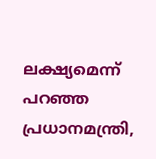ലക്ഷ്യമെന്ന് പറഞ്ഞ പ്രധാനമന്ത്രി,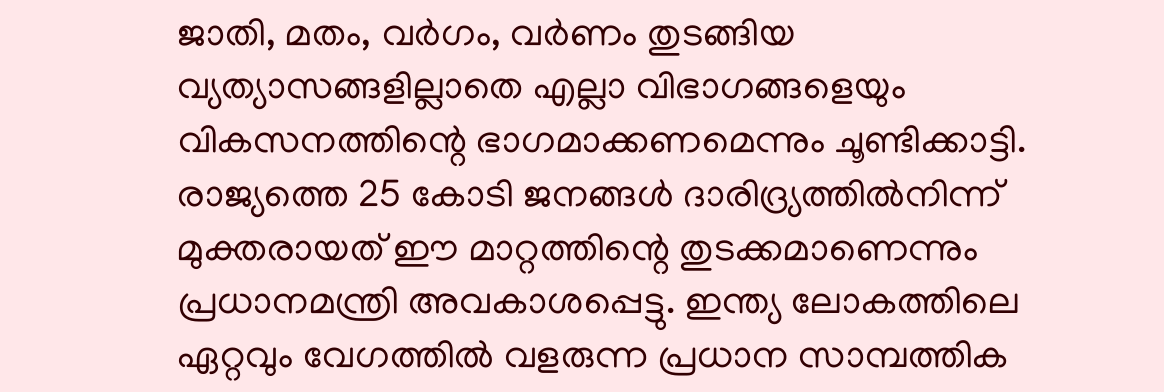ജാതി, മതം, വർഗം, വർണം തുടങ്ങിയ വ്യത്യാസങ്ങളില്ലാതെ എല്ലാ വിഭാഗങ്ങളെയും വികസനത്തിന്റെ ഭാഗമാക്കണമെന്നും ചൂണ്ടിക്കാട്ടി.
രാജ്യത്തെ 25 കോടി ജനങ്ങൾ ദാരിദ്ര്യത്തിൽനിന്ന് മുക്തരായത് ഈ മാറ്റത്തിന്റെ തുടക്കമാണെന്നും പ്രധാനമന്ത്രി അവകാശപ്പെട്ടു. ഇന്ത്യ ലോകത്തിലെ ഏറ്റവും വേഗത്തിൽ വളരുന്ന പ്രധാന സാമ്പത്തിക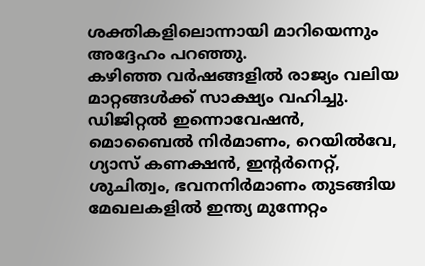ശക്തികളിലൊന്നായി മാറിയെന്നും അദ്ദേഹം പറഞ്ഞു.
കഴിഞ്ഞ വർഷങ്ങളിൽ രാജ്യം വലിയ മാറ്റങ്ങൾക്ക് സാക്ഷ്യം വഹിച്ചു. ഡിജിറ്റൽ ഇന്നൊവേഷൻ, മൊബൈൽ നിർമാണം, റെയിൽവേ, ഗ്യാസ് കണക്ഷൻ, ഇന്റർനെറ്റ്, ശുചിത്വം, ഭവനനിർമാണം തുടങ്ങിയ മേഖലകളിൽ ഇന്ത്യ മുന്നേറ്റം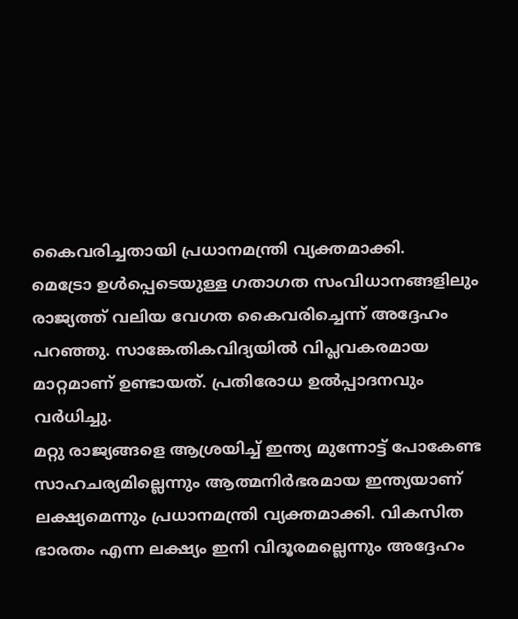കൈവരിച്ചതായി പ്രധാനമന്ത്രി വ്യക്തമാക്കി.
മെട്രോ ഉൾപ്പെടെയുള്ള ഗതാഗത സംവിധാനങ്ങളിലും രാജ്യത്ത് വലിയ വേഗത കൈവരിച്ചെന്ന് അദ്ദേഹം പറഞ്ഞു. സാങ്കേതികവിദ്യയിൽ വിപ്ലവകരമായ മാറ്റമാണ് ഉണ്ടായത്. പ്രതിരോധ ഉൽപ്പാദനവും വർധിച്ചു.
മറ്റു രാജ്യങ്ങളെ ആശ്രയിച്ച് ഇന്ത്യ മുന്നോട്ട് പോകേണ്ട സാഹചര്യമില്ലെന്നും ആത്മനിർഭരമായ ഇന്ത്യയാണ് ലക്ഷ്യമെന്നും പ്രധാനമന്ത്രി വ്യക്തമാക്കി. വികസിത ഭാരതം എന്ന ലക്ഷ്യം ഇനി വിദൂരമല്ലെന്നും അദ്ദേഹം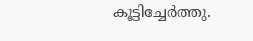കൂട്ടിച്ചേർത്തു.